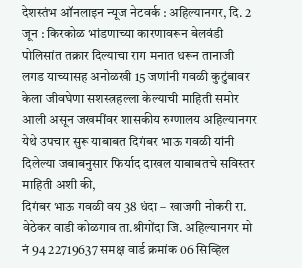देशस्तंभ ऑनलाइन न्यूज नेटवर्क : अहिल्यानगर, दि. 2 जून : किरकोळ भांडणाच्या कारणावरून बेलवंडी पोलिसांत तक्रार दिल्याचा राग मनात धरून तानाजी लगड याच्यासह अनोळखी 15 जणांनी गवळी कुटुंबावर केला जीवघेणा सशस्त्रहल्ला केल्याची माहिती समोर आली असून जखमींवर शासकीय रुग्णालय अहिल्यानगर येथे उपचार सुरू याबाबत दिगंबर भाऊ गवळी यांनी दिलेल्या जबाबनुसार फिर्याद दाखल याबाबतचे सविस्तर माहिती अशी की,
दिगंबर भाऊ गवळी वय 38 धंदा – खाजगी नोकरी रा. वेठेकर वाडी कोळगाव ता.श्रीगोंदा जि. अहिल्यानगर मो नं 94 22719637 समक्ष वार्ड क्रमांक 06 सिव्हिल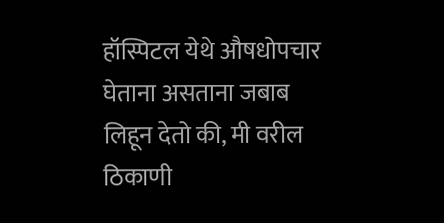हॉस्पिटल येथे औषधोपचार घेताना असताना जबाब लिहून देतो की, मी वरील ठिकाणी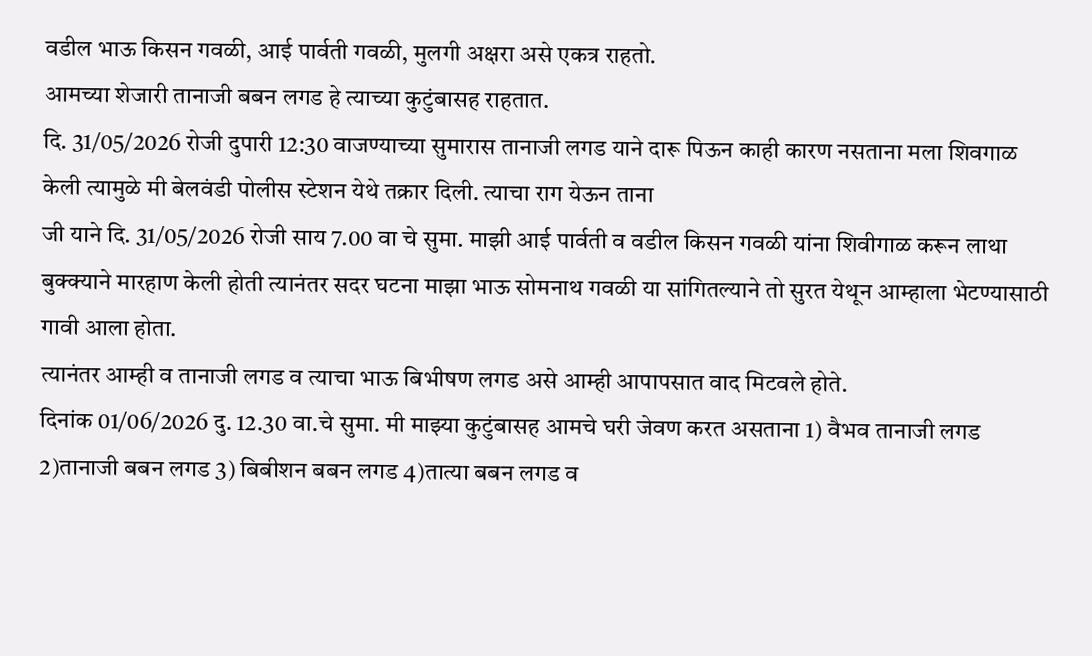वडील भाऊ किसन गवळी, आई पार्वती गवळी, मुलगी अक्षरा असे एकत्र राहतो.
आमच्या शेजारी तानाजी बबन लगड हे त्याच्या कुटुंबासह राहतात.
दि. 31/05/2026 रोजी दुपारी 12:30 वाजण्याच्या सुमारास तानाजी लगड याने दारू पिऊन काही कारण नसताना मला शिवगाळ केली त्यामुळे मी बेलवंडी पोलीस स्टेशन येथे तक्रार दिली. त्याचा राग येऊन ताना
जी याने दि. 31/05/2026 रोजी साय 7.00 वा चे सुमा. माझी आई पार्वती व वडील किसन गवळी यांना शिवीगाळ करून लाथा बुक्क्याने मारहाण केली होती त्यानंतर सदर घटना माझा भाऊ सोमनाथ गवळी या सांगितल्याने तो सुरत येथून आम्हाला भेटण्यासाठी गावी आला होता.
त्यानंतर आम्ही व तानाजी लगड व त्याचा भाऊ बिभीषण लगड असे आम्ही आपापसात वाद मिटवले होते.
दिनांक 01/06/2026 दु. 12.30 वा.चे सुमा. मी माझ्या कुटुंबासह आमचे घरी जेवण करत असताना 1) वैभव तानाजी लगड 2)तानाजी बबन लगड 3) बिबीशन बबन लगड 4)तात्या बबन लगड व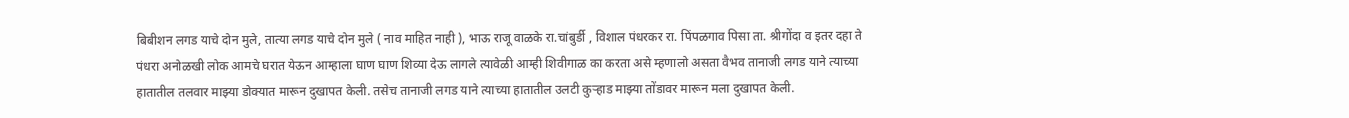बिबीशन लगड याचे दोन मुले, तात्या लगड याचे दोन मुले ( नाव माहित नाही ), भाऊ राजू वाळके रा.चांबुर्डी , विशाल पंधरकर रा. पिंपळगाव पिसा ता. श्रीगोंदा व इतर दहा ते पंधरा अनोळखी लोक आमचे घरात येऊन आम्हाला घाण घाण शिव्या देऊ लागले त्यावेळी आम्ही शिवीगाळ का करता असे म्हणालो असता वैभव तानाजी लगड याने त्याच्या हातातील तलवार माझ्या डोक्यात मारून दुखापत केली. तसेच तानाजी लगड याने त्याच्या हातातील उलटी कुऱ्हाड माझ्या तोंडावर मारून मला दुखापत केली.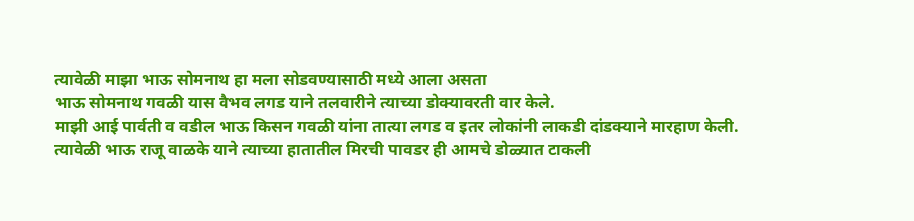त्यावेळी माझा भाऊ सोमनाथ हा मला सोडवण्यासाठी मध्ये आला असता
भाऊ सोमनाथ गवळी यास वैभव लगड याने तलवारीने त्याच्या डोक्यावरती वार केले.
माझी आई पार्वती व वडील भाऊ किसन गवळी यांना तात्या लगड व इतर लोकांनी लाकडी दांडक्याने मारहाण केली.
त्यावेळी भाऊ राजू वाळके याने त्याच्या हातातील मिरची पावडर ही आमचे डोळ्यात टाकली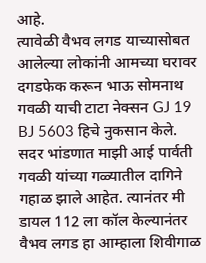आहे.
त्यावेळी वैभव लगड याच्यासोबत आलेल्या लोकांनी आमच्या घरावर दगडफेक करून भाऊ सोमनाथ गवळी याची टाटा नेक्सन GJ 19 BJ 5603 हिचे नुकसान केले. सदर भांडणात माझी आई पार्वती गवळी यांच्या गळ्यातील दागिने गहाळ झाले आहेत. त्यानंतर मी डायल 112 ला कॉल केल्यानंतर वैभव लगड हा आम्हाला शिवीगाळ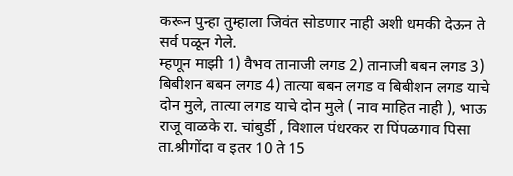करून पुन्हा तुम्हाला जिवंत सोडणार नाही अशी धमकी देऊन ते सर्व पळून गेले.
म्हणून माझी 1) वैभव तानाजी लगड 2) तानाजी बबन लगड 3) बिबीशन बबन लगड 4) तात्या बबन लगड व बिबीशन लगड याचे दोन मुले, तात्या लगड याचे दोन मुले ( नाव माहित नाही ), भाऊ राजू वाळके रा. चांबुर्डी , विशाल पंधरकर रा पिंपळगाव पिसा ता.श्रीगोंदा व इतर 10 ते 15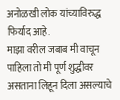अनोळखी लोक यांच्याविरुद्ध फिर्याद आहे.
माझा वरील जबाब मी वाचून पाहिला तो मी पूर्ण शुद्धीवर असताना लिहून दिला असल्याचे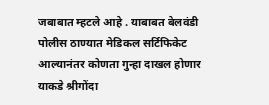जबाबात म्हटले आहे . याबाबत बेलवंडी पोलीस ठाण्यात मेडिकल सर्टिफिकेट आल्यानंतर कोणता गुन्हा दाखल होणार याकडे श्रीगोंदा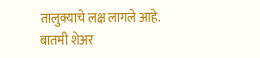तालुक्याचे लक्ष लागले आहे.
बातमी शेअर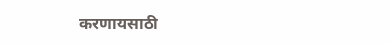करणायसाठी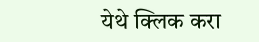येथे क्लिक करा